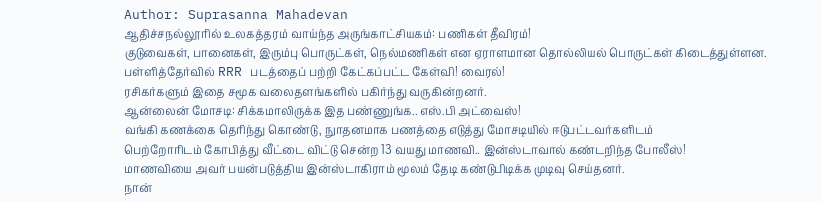Author: Suprasanna Mahadevan
ஆதிச்சநல்லூரில் உலகத்தரம் வாய்ந்த அருங்காட்சியகம்: பணிகள் தீவிரம்!
குடுவைகள், பானைகள், இரும்பு பொருட்கள், நெல்மணிகள் என ஏராளமான தொல்லியல் பொருட்கள் கிடைத்துள்ளன.
பள்ளித்தேர்வில் RRR படத்தைப் பற்றி கேட்கப்பட்ட கேள்வி! வைரல்!
ரசிகர்களும் இதை சமூக வலைதளங்களில் பகிர்ந்து வருகின்றனர்.
ஆன்லைன் மோசடி: சிக்கமாலிருக்க இத பண்ணுங்க.. எஸ்.பி அட்வைஸ்!
வங்கி கணக்கை தெரிந்து கொண்டு, நுாதனமாக பணத்தை எடுத்து மோசடியில் ஈடுபட்டவர்களிடம்
பெற்றோரிடம் கோபித்து வீட்டை விட்டு சென்ற 13 வயது மாணவி.. இன்ஸ்டாவால் கண்டறிந்த போலீஸ்!
மாணவியை அவர் பயன்படுத்திய இன்ஸ்டாகிராம் மூலம் தேடி கண்டுபிடிக்க முடிவு செய்தனர்.
நான்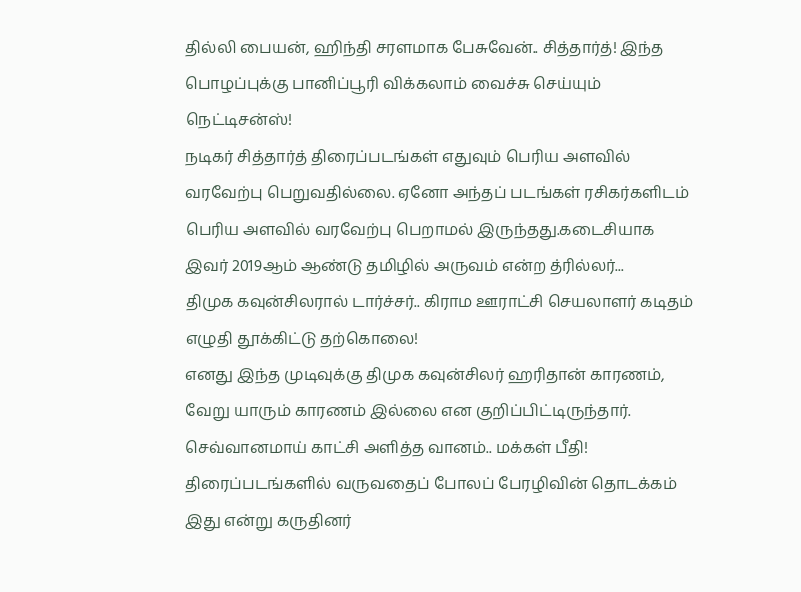தில்லி பையன், ஹிந்தி சரளமாக பேசுவேன்.. சித்தார்த்! இந்த பொழப்புக்கு பானிப்பூரி விக்கலாம் வைச்சு செய்யும் நெட்டிசன்ஸ்!
நடிகர் சித்தார்த் திரைப்படங்கள் எதுவும் பெரிய அளவில் வரவேற்பு பெறுவதில்லை. ஏனோ அந்தப் படங்கள் ரசிகர்களிடம் பெரிய அளவில் வரவேற்பு பெறாமல் இருந்தது.கடைசியாக இவர் 2019ஆம் ஆண்டு தமிழில் அருவம் என்ற த்ரில்லர்...
திமுக கவுன்சிலரால் டார்ச்சர்.. கிராம ஊராட்சி செயலாளர் கடிதம் எழுதி தூக்கிட்டு தற்கொலை!
எனது இந்த முடிவுக்கு திமுக கவுன்சிலர் ஹரிதான் காரணம், வேறு யாரும் காரணம் இல்லை என குறிப்பிட்டிருந்தார்.
செவ்வானமாய் காட்சி அளித்த வானம்.. மக்கள் பீதி!
திரைப்படங்களில் வருவதைப் போலப் பேரழிவின் தொடக்கம் இது என்று கருதினர்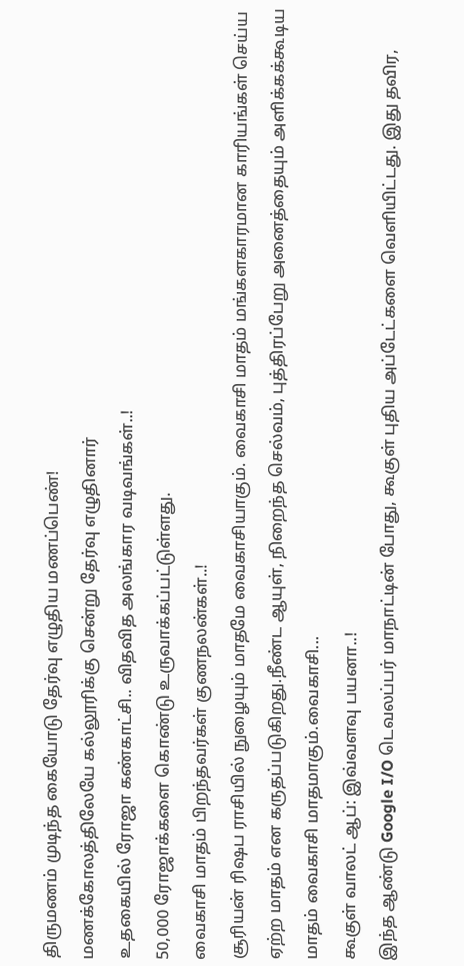திருமணம் முடிந்த கையோடு தேர்வு எழுதிய மணப்பெண்!
மணக்கோலத்திலேயே கல்லூரிக்கு சென்று தேர்வு எழுதினார்
உதகையில் ரோஜா கண்காட்சி.. விதவித அலங்கார வடிவங்கள்..!
50,000 ரோஜாக்களை கொண்டு உருவாக்கப்பட்டுள்ளது.
வைகாசி மாதம் பிறந்தவர்கள் குணநலன்கள்..!
சூரியன் ரிஷப ராசியில் நுழையும் மாதமே வைகாசியாகும். வைகாசி மாதம் மங்களகாரமான காரியங்கள் செய்ய ஏற்ற மாதம் என கருதப்படுகிறது.நீண்ட ஆயுள், நிறைந்த செல்வம், புத்திரப்பேறு அனைத்தையும் அளிக்கக்கூடிய மாதம் வைகாசி மாதமாகும்.வைகாசி...
கூகுள் வாலட் ஆப்: இவ்வளவு பயனா..!
இந்த ஆண்டு Google I/O டெவலப்பர் மாநாட்டின் போது, கூகுள் புதிய அப்டேட்களை வெளியிட்டது. இது தவிர,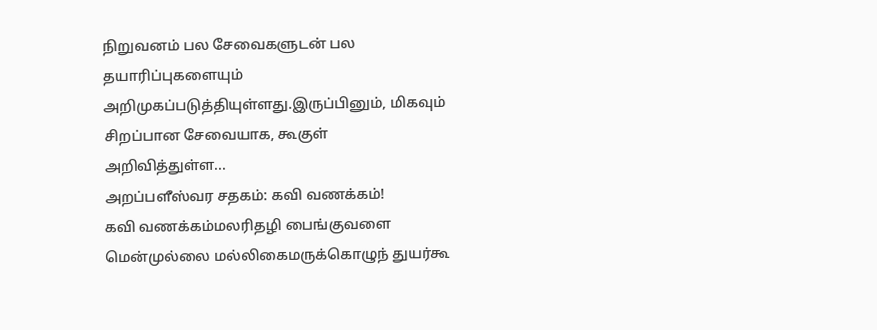நிறுவனம் பல சேவைகளுடன் பல தயாரிப்புகளையும் அறிமுகப்படுத்தியுள்ளது.இருப்பினும், மிகவும் சிறப்பான சேவையாக, கூகுள் அறிவித்துள்ள...
அறப்பளீஸ்வர சதகம்: கவி வணக்கம்!
கவி வணக்கம்மலரிதழி பைங்குவளை மென்முல்லை மல்லிகைமருக்கொழுந் துயர்கூ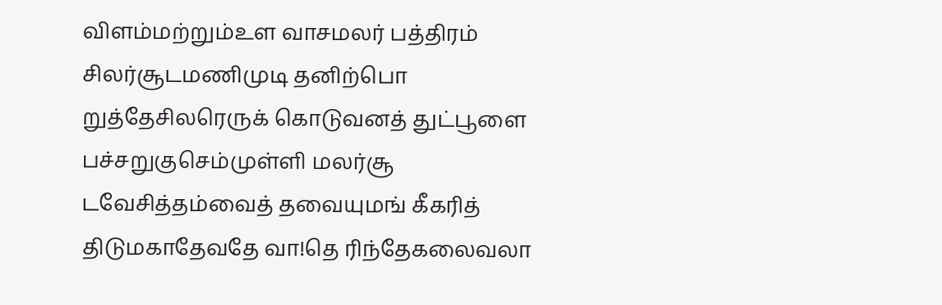விளம்மற்றும்உள வாசமலர் பத்திரம் சிலர்சூடமணிமுடி தனிற்பொ றுத்தேசிலரெருக் கொடுவனத் துட்பூளை பச்சறுகுசெம்முள்ளி மலர்சூ டவேசித்தம்வைத் தவையுமங் கீகரித் திடுமகாதேவதே வா!தெ ரிந்தேகலைவலா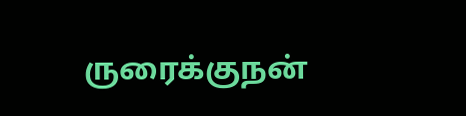ருரைக்குநன்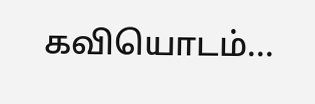கவியொடம்...